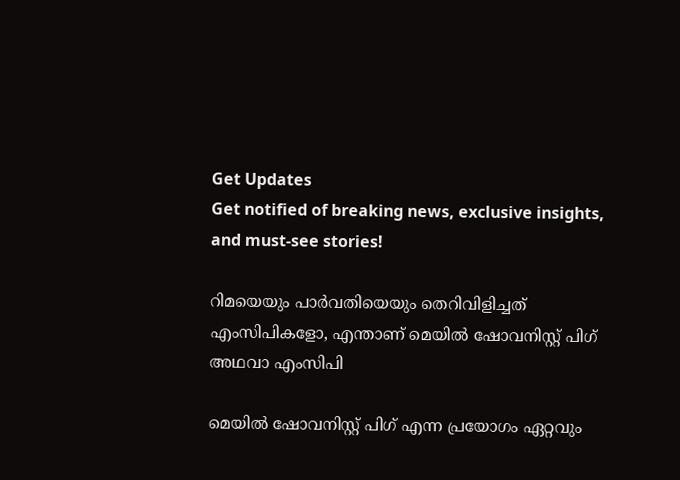Get Updates
Get notified of breaking news, exclusive insights, and must-see stories!

റിമയെയും പാര്‍വതിയെയും തെറിവിളിച്ചത് എംസിപികളോ, എന്താണ് മെയില്‍ ഷോവനിസ്റ്റ് പിഗ് അഥവാ എംസിപി

മെയില്‍ ഷോവനിസ്റ്റ് പിഗ് എന്ന പ്രയോഗം ഏറ്റവും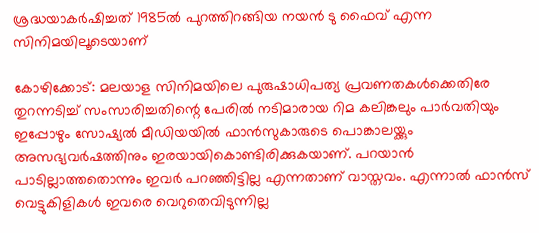ശ്രദ്ധയാകര്‍ഷിച്ചത് 1985ല്‍ പുറത്തിറങ്ങിയ നയന്‍ ടു ഫൈവ് എന്ന സിനിമയിലൂടെയാണ്

കോഴിക്കോട്: മലയാള സിനിമയിലെ പുരുഷാധിപത്യ പ്രവണതകള്‍ക്കെതിരേ തുറന്നടിച്ച് സംസാരിച്ചതിന്റെ പേരില്‍ നടിമാരായ റിമ കലിങ്കലും പാര്‍വതിയും ഇപ്പോഴും സോഷ്യല്‍ മീഡിയയില്‍ ഫാന്‍സുകാരുടെ പൊങ്കാലയ്ക്കും അസഭ്യവര്‍ഷത്തിനും ഇരയായികൊണ്ടിരിക്കുകയാണ്. പറയാന്‍ പാടില്ലാത്തതൊന്നും ഇവര്‍ പറഞ്ഞിട്ടില്ല എന്നതാണ് വാസ്തവം. എന്നാല്‍ ഫാന്‍സ് വെട്ടുകിളികള്‍ ഇവരെ വെറുതെവിടുന്നില്ല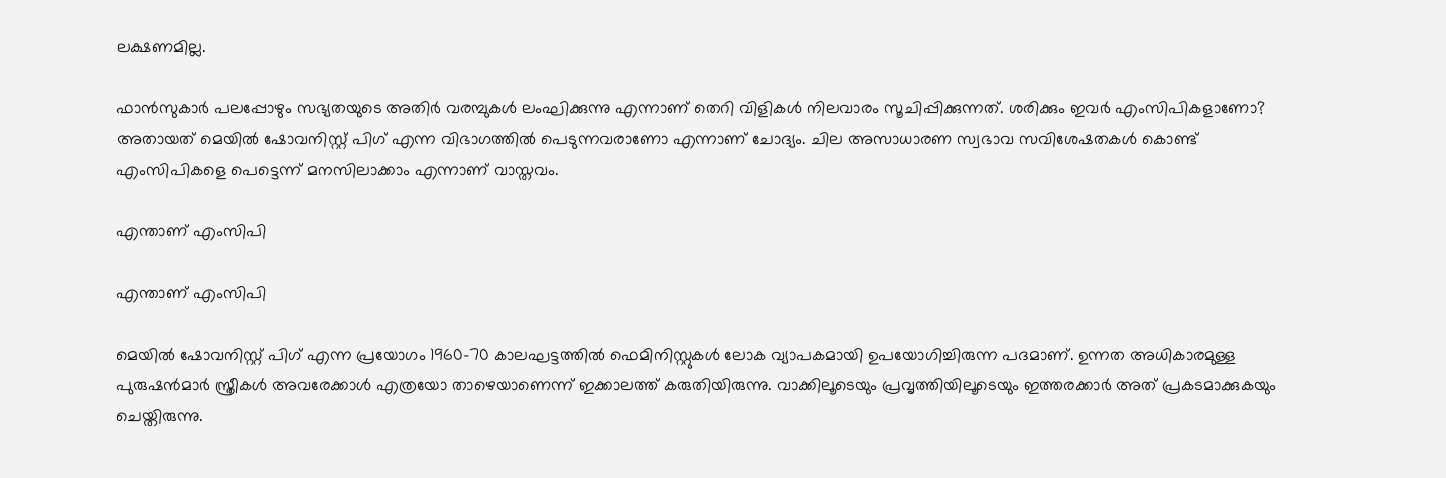ലക്ഷണമില്ല.

ഫാന്‍സുകാര്‍ പലപ്പോഴും സഭ്യതയുടെ അതിര്‍ വരമ്പുകള്‍ ലംഘിക്കുന്നു എന്നാണ് തെറി വിളികള്‍ നിലവാരം സൂചിപ്പിക്കുന്നത്. ശരിക്കും ഇവര്‍ എംസിപികളാണോ? അതായത് മെയില്‍ ഷോവനിസ്റ്റ് പിഗ് എന്ന വിഭാഗത്തില്‍ പെടുന്നവരാണോ എന്നാണ് ചോദ്യം. ചില അസാധാരണ സ്വഭാവ സവിശേഷതകള്‍ കൊണ്ട് എംസിപികളെ പെട്ടെന്ന് മനസിലാക്കാം എന്നാണ് വാസ്തവം.

എന്താണ് എംസിപി

എന്താണ് എംസിപി

മെയില്‍ ഷോവനിസ്റ്റ് പിഗ് എന്ന പ്രയോഗം 1960-70 കാലഘട്ടത്തില്‍ ഫെമിനിസ്റ്റുകള്‍ ലോക വ്യാപകമായി ഉപയോഗിച്ചിരുന്ന പദമാണ്. ഉന്നത അധികാരമുള്ള പുരുഷന്‍മാര്‍ സ്ത്രീകള്‍ അവരേക്കാള്‍ എത്രയോ താഴെയാണെന്ന് ഇക്കാലത്ത് കരുതിയിരുന്നു. വാക്കിലൂടെയും പ്രവൃത്തിയിലൂടെയും ഇത്തരക്കാര്‍ അത് പ്രകടമാക്കുകയും ചെയ്തിരുന്നു.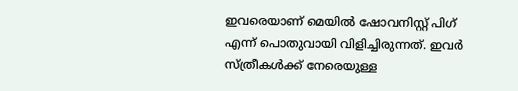ഇവരെയാണ് മെയില്‍ ഷോവനിസ്റ്റ് പിഗ് എന്ന് പൊതുവായി വിളിച്ചിരുന്നത്. ഇവര്‍ സ്ത്രീകള്‍ക്ക് നേരെയുള്ള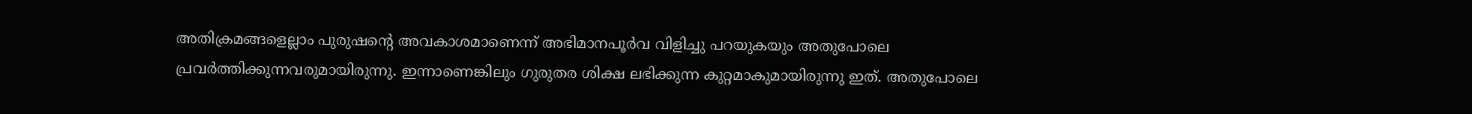അതിക്രമങ്ങളെല്ലാം പുരുഷന്റെ അവകാശമാണെന്ന് അഭിമാനപൂര്‍വ വിളിച്ചു പറയുകയും അതുപോലെ പ്രവര്‍ത്തിക്കുന്നവരുമായിരുന്നു. ഇന്നാണെങ്കിലും ഗുരുതര ശിക്ഷ ലഭിക്കുന്ന കുറ്റമാകുമായിരുന്നു ഇത്. അതുപോലെ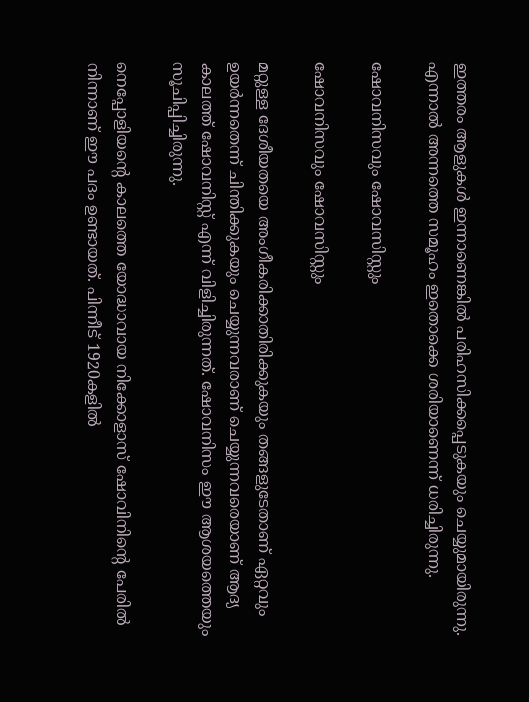ഇത്തരം ആളുകള്‍ ഇന്നാണെങ്കില്‍ പരിഹസിക്കപ്പെടുകയും ചെയ്യുമായിരുന്നു. എന്നാല്‍ അന്നത്തെ സമൂഹം ഇതൊക്കെ ശരിയാണെന്ന് ധരിച്ചിരുന്നു.

ഷോവനിസവും ഷോവസിസ്റ്റും

ഷോവനിസവും ഷോവസിസ്റ്റും

മറ്റുള്ള ദേശീയതയെ അംഗീകരിക്കാതിരിക്കുകയും തങ്ങളുടേതാണ് ഏറ്റവും ഉയര്‍ന്നതെന്ന് ചിന്തിക്കുകയും ചെയ്യുന്നവരാണ് ചെയ്യുന്നവരെയാണ് ആദ്യ കാലത്ത് ഷോവനിസ്റ്റ് എന്ന് വിളിച്ചിരുന്നത്. ഷോവനിസം ഈ ആശയത്തെയും സൂചിപ്പിച്ചിരുന്നു.

നെപ്പോളിയന്റെ കാലത്തെ യോദ്ധാവായ നിക്കോളാസ് ഷോവിനിന്റെ പേരില്‍ നിന്നാണ് ഈ പദം ഉണ്ടായത്. പിന്നീട് 1920കളില്‍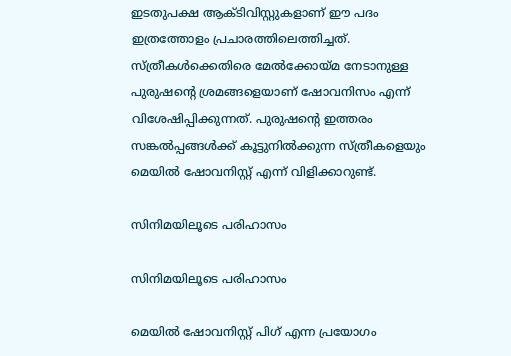ഇടതുപക്ഷ ആക്ടിവിസ്റ്റുകളാണ് ഈ പദം ഇത്രത്തോളം പ്രചാരത്തിലെത്തിച്ചത്. സ്ത്രീകള്‍ക്കെതിരെ മേല്‍ക്കോയ്മ നേടാനുള്ള പുരുഷന്റെ ശ്രമങ്ങളെയാണ് ഷോവനിസം എന്ന് വിശേഷിപ്പിക്കുന്നത്. പുരുഷന്റെ ഇത്തരം സങ്കല്‍പ്പങ്ങള്‍ക്ക് കൂട്ടുനില്‍ക്കുന്ന സ്ത്രീകളെയും മെയില്‍ ഷോവനിസ്റ്റ് എന്ന് വിളിക്കാറുണ്ട്.

സിനിമയിലൂടെ പരിഹാസം

സിനിമയിലൂടെ പരിഹാസം

മെയില്‍ ഷോവനിസ്റ്റ് പിഗ് എന്ന പ്രയോഗം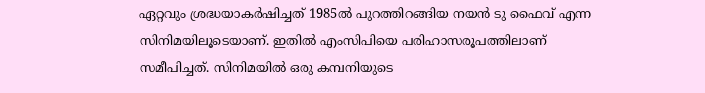ഏറ്റവും ശ്രദ്ധയാകര്‍ഷിച്ചത് 1985ല്‍ പുറത്തിറങ്ങിയ നയന്‍ ടു ഫൈവ് എന്ന സിനിമയിലൂടെയാണ്. ഇതില്‍ എംസിപിയെ പരിഹാസരൂപത്തിലാണ് സമീപിച്ചത്. സിനിമയില്‍ ഒരു കമ്പനിയുടെ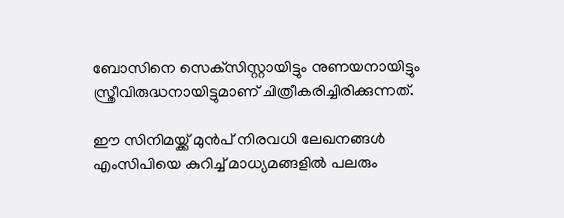ബോസിനെ സെക്‌സിസ്റ്റായിട്ടും നുണയനായിട്ടും സ്ത്രീവിരുദ്ധനായിട്ടുമാണ് ചിത്രീകരിച്ചിരിക്കുന്നത്.

ഈ സിനിമയ്ക്ക് മുന്‍പ് നിരവധി ലേഖനങ്ങള്‍ എംസിപിയെ കുറിച്ച് മാധ്യമങ്ങളില്‍ പലരും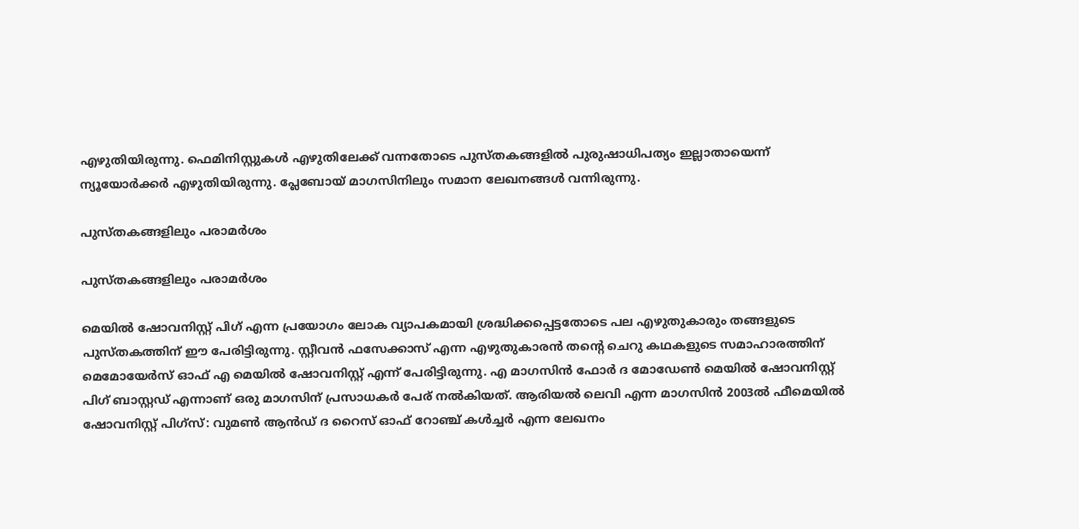എഴുതിയിരുന്നു. ഫെമിനിസ്റ്റുകള്‍ എഴുതിലേക്ക് വന്നതോടെ പുസ്തകങ്ങളില്‍ പുരുഷാധിപത്യം ഇല്ലാതായെന്ന് ന്യൂയോര്‍ക്കര്‍ എഴുതിയിരുന്നു. പ്ലേബോയ് മാഗസിനിലും സമാന ലേഖനങ്ങള്‍ വന്നിരുന്നു.

പുസ്തകങ്ങളിലും പരാമര്‍ശം

പുസ്തകങ്ങളിലും പരാമര്‍ശം

മെയില്‍ ഷോവനിസ്റ്റ് പിഗ് എന്ന പ്രയോഗം ലോക വ്യാപകമായി ശ്രദ്ധിക്കപ്പെട്ടതോടെ പല എഴുതുകാരും തങ്ങളുടെ പുസ്തകത്തിന് ഈ പേരിട്ടിരുന്നു. സ്റ്റീവന്‍ ഫസേക്കാസ് എന്ന എഴുതുകാരന്‍ തന്റെ ചെറു കഥകളുടെ സമാഹാരത്തിന് മെമോയേര്‍സ് ഓഫ് എ മെയില്‍ ഷോവനിസ്റ്റ് എന്ന് പേരിട്ടിരുന്നു. എ മാഗസിന്‍ ഫോര്‍ ദ മോഡേണ്‍ മെയില്‍ ഷോവനിസ്റ്റ് പിഗ് ബാസ്റ്റഡ് എന്നാണ് ഒരു മാഗസിന് പ്രസാധകര്‍ പേര് നല്‍കിയത്. ആരിയല്‍ ലെവി എന്ന മാഗസിന്‍ 2003ല്‍ ഫീമെയില്‍ ഷോവനിസ്റ്റ് പിഗ്‌സ്: വുമണ്‍ ആന്‍ഡ് ദ റൈസ് ഓഫ് റോഞ്ച് കള്‍ച്ചര്‍ എന്ന ലേഖനം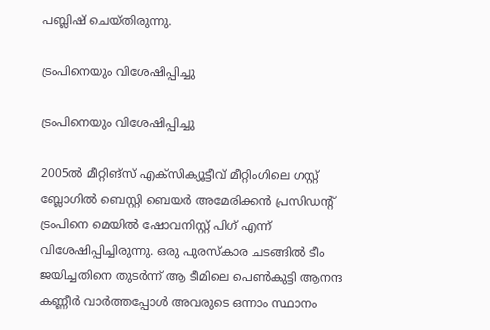പബ്ലിഷ് ചെയ്തിരുന്നു.

ട്രംപിനെയും വിശേഷിപ്പിച്ചു

ട്രംപിനെയും വിശേഷിപ്പിച്ചു

2005ല്‍ മീറ്റിങ്‌സ് എക്‌സിക്യൂട്ടീവ് മീറ്റിംഗിലെ ഗസ്റ്റ് ബ്ലോഗില്‍ ബെസ്റ്റി ബെയര്‍ അമേരിക്കന്‍ പ്രസിഡന്റ് ട്രംപിനെ മെയില്‍ ഷോവനിസ്റ്റ് പിഗ് എന്ന് വിശേഷിപ്പിച്ചിരുന്നു. ഒരു പുരസ്‌കാര ചടങ്ങില്‍ ടീം ജയിച്ചതിനെ തുടര്‍ന്ന് ആ ടീമിലെ പെണ്‍കുട്ടി ആനന്ദ കണ്ണീര്‍ വാര്‍ത്തപ്പോള്‍ അവരുടെ ഒന്നാം സ്ഥാനം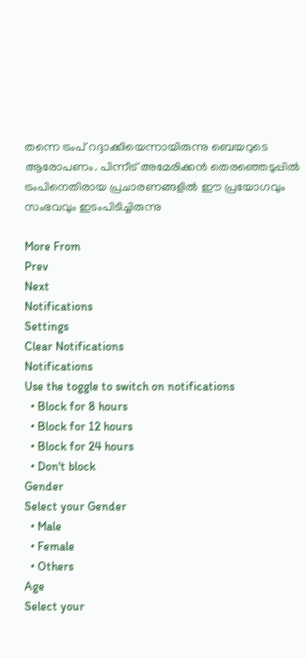തന്നെ ട്രംപ് റദ്ദാക്കിയെന്നായിരുന്നു ബെയറുടെ ആരോപണം. പിന്നീട് അമേരിക്കന്‍ തെരഞ്ഞെടുപ്പില്‍ ട്രംപിനെതിരായ പ്രചാരണങ്ങളില്‍ ഈ പ്രയോഗവും സംഭവവും ഇടംപിടിച്ചിരുന്നു

More From
Prev
Next
Notifications
Settings
Clear Notifications
Notifications
Use the toggle to switch on notifications
  • Block for 8 hours
  • Block for 12 hours
  • Block for 24 hours
  • Don't block
Gender
Select your Gender
  • Male
  • Female
  • Others
Age
Select your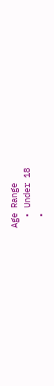Age Range
  • Under 18
  •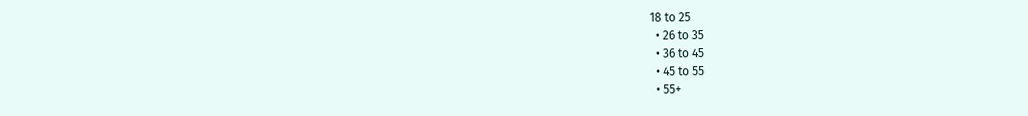18 to 25
  • 26 to 35
  • 36 to 45
  • 45 to 55
  • 55+